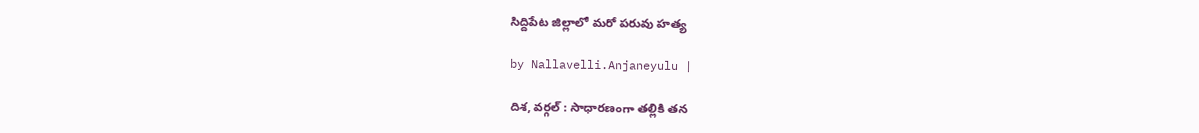సిద్దిపేట జిల్లాలో మరో పరువు హత్య

by Nallavelli.Anjaneyulu |

దిశ‌, వ‌ర్గ‌ల్ : సాధార‌ణంగా త‌ల్లికి త‌న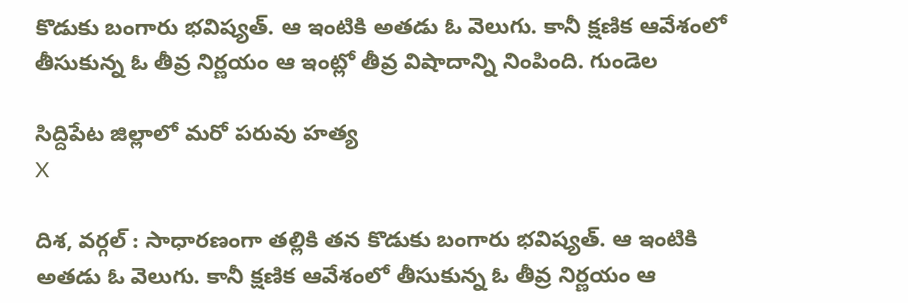కొడుకు బంగారు భ‌విష్య‌త్. ఆ ఇంటికి అత‌డు ఓ వెలుగు. కానీ క్ష‌ణిక ఆవేశంలో తీసుకున్న ఓ తీవ్ర నిర్ణ‌యం ఆ ఇంట్లో తీవ్ర విషాదాన్ని నింపింది. గుండెల

సిద్దిపేట జిల్లాలో మరో పరువు హత్య
X

దిశ‌, వ‌ర్గ‌ల్ : సాధార‌ణంగా త‌ల్లికి త‌న కొడుకు బంగారు భ‌విష్య‌త్. ఆ ఇంటికి అత‌డు ఓ వెలుగు. కానీ క్ష‌ణిక ఆవేశంలో తీసుకున్న ఓ తీవ్ర నిర్ణ‌యం ఆ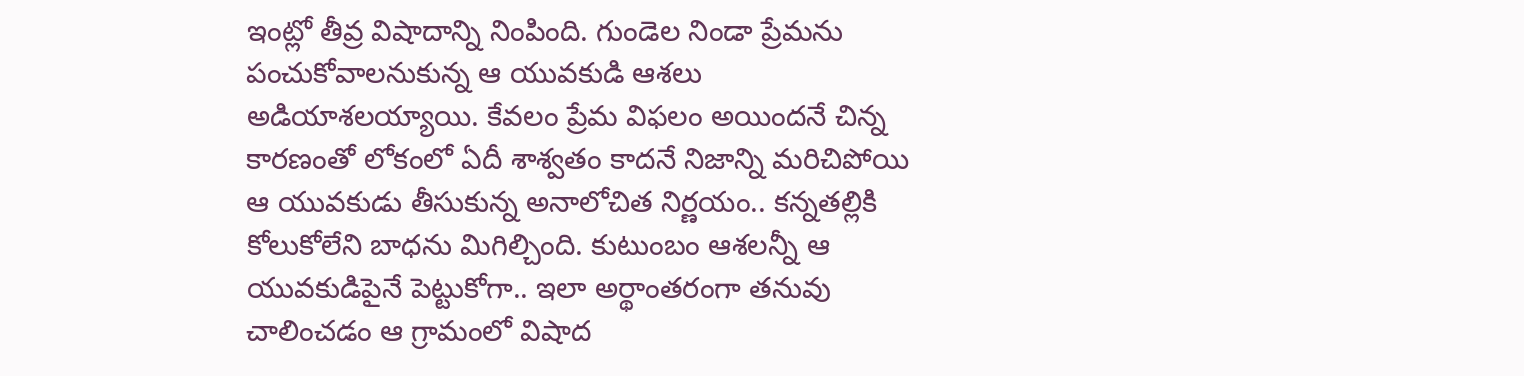ఇంట్లో తీవ్ర విషాదాన్ని నింపింది. గుండెల నిండా ప్రేమ‌ను పంచుకోవాల‌నుకున్న ఆ యువ‌కుడి ఆశ‌లు అడియాశ‌ల‌య్యాయి. కేవ‌లం ప్రేమ విఫలం అయింద‌నే చిన్న కార‌ణంతో లోకంలో ఏదీ శాశ్వ‌తం కాద‌నే నిజాన్ని మ‌రిచిపోయి ఆ యువ‌కుడు తీసుకున్న అనాలోచిత నిర్ణ‌యం.. క‌న్న‌త‌ల్లికి కోలుకోలేని బాధ‌ను మిగిల్చింది. కుటుంబం ఆశ‌ల‌న్నీ ఆ యువ‌కుడిపైనే పెట్టుకోగా.. ఇలా అర్థాంత‌రంగా త‌నువు చాలించ‌డం ఆ గ్రామంలో విషాద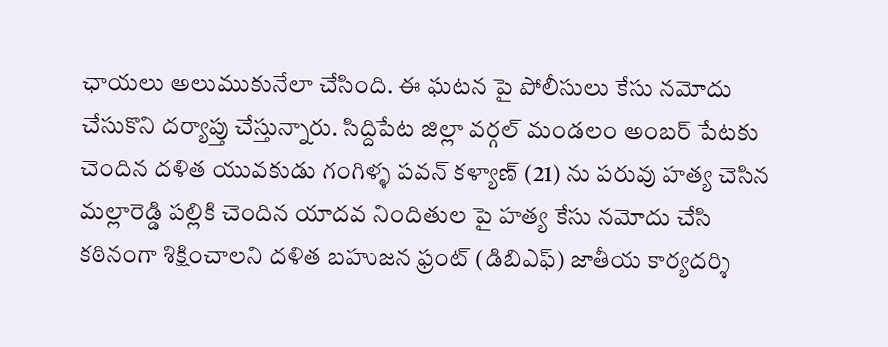ఛాయ‌లు అలుముకునేలా చేసింది. ఈ ఘ‌ట‌న పై పోలీసులు కేసు న‌మోదు చేసుకొని ద‌ర్యాప్తు చేస్తున్నారు. సిద్దిపేట జిల్లా వర్గల్ మండలం అంబర్ పేటకు చెందిన దళిత యువకుడు గంగిళ్ళ పవన్ కళ్యాణ్ (21) ను పరువు హత్య చెసిన మల్లారెడ్డి పల్లికి చెందిన యాదవ నిందితుల పై హత్య కేసు నమోదు చేసి కఠినంగా శిక్షించాలని దళిత బహుజన ఫ్రంట్ (డిబిఎఫ్) జాతీయ కార్యదర్శి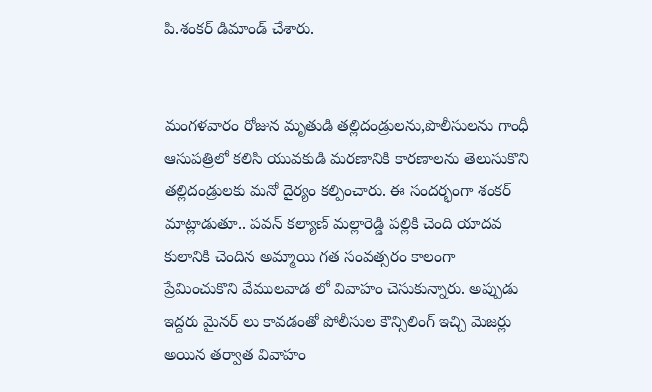పి.శంకర్ డిమాండ్ చేశారు.


మంగళవారం రోజున మృతుడి తల్లిదండ్రులను,పొలీసులను గాంధీ ఆసుపత్రిలో కలిసి యువకుడి మరణానికి కారణాలను తెలుసుకొని తల్లిదండ్రులకు మనో దైర్యం కల్పించారు. ఈ సందర్భంగా శంకర్ మాట్లాడుతూ.. పవన్ కల్యాణ్ మల్లారెడ్డి పల్లికి చెంది యాదవ కులానికి చెందిన అమ్మాయి గత సంవత్సరం కాలంగా ప్రేమించుకొని వేములవాడ లో వివాహం చెసుకున్నారు. అప్పుడు ఇద్దరు మైనర్ లు కావడంతో పోలీసుల కౌన్సిలింగ్ ఇచ్చి మెజర్లు అయిన తర్వాత వివాహం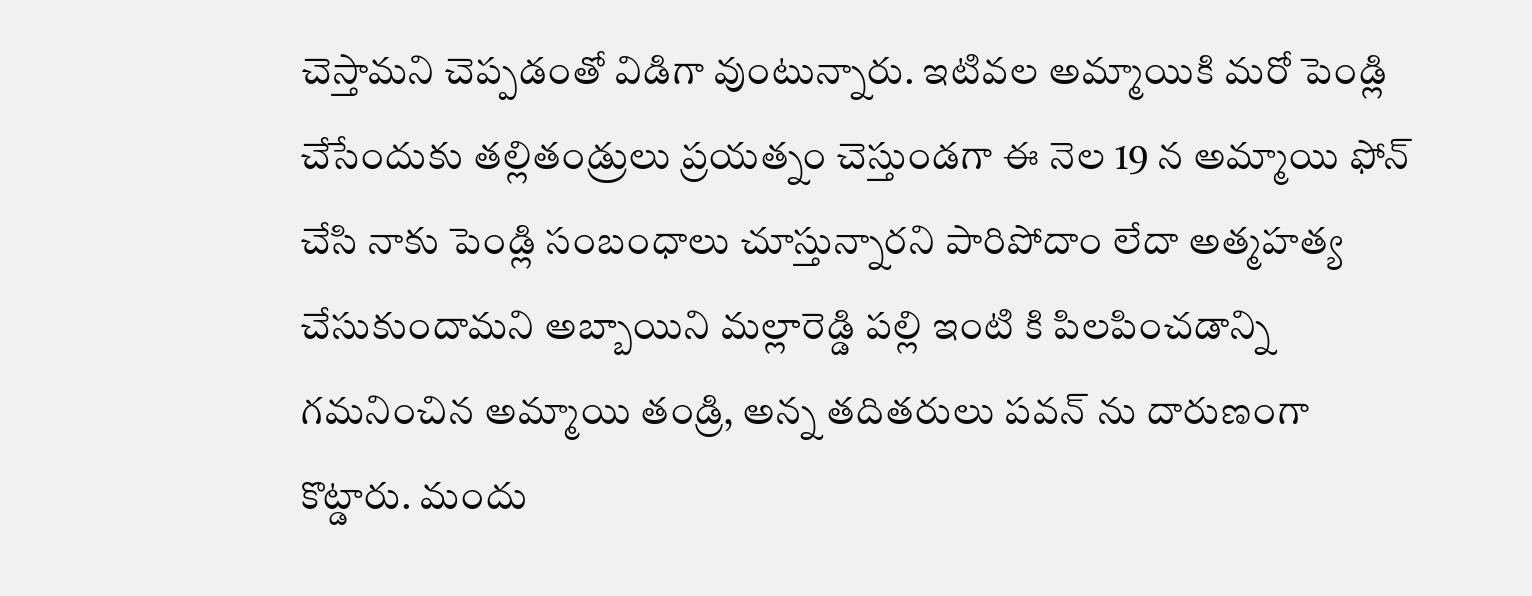చెస్తామని చెప్పడంతో విడిగా వుంటున్నారు. ఇటివల అమ్మాయికి మరో పెండ్లి చేసేందుకు తల్లితండ్రులు ప్రయత్నం చెస్తుండగా ఈ నెల 19 న అమ్మాయి ఫోన్ చేసి నాకు పెండ్లి సంబంధాలు చూస్తున్నారని పారిపోదాం లేదా అత్మహత్య చేసుకుందామని అబ్బాయిని మల్లారెడ్డి పల్లి ఇంటి కి పిలపించడాన్ని గమనించిన అమ్మాయి తండ్రి, అన్న తదితరులు పవన్ ను దారుణంగా కొట్డారు. మందు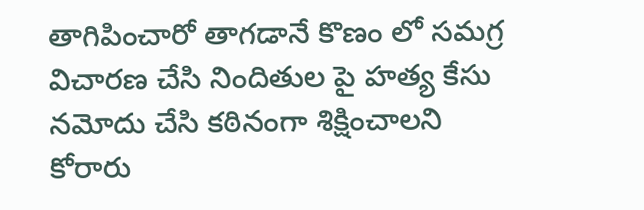తాగిపించారో తాగడానే కొణం లో సమగ్ర విచారణ చేసి నిందితుల పై హత్య కేసు నమోదు చేసి కఠినంగా శిక్షించాలని కోరారు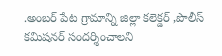.అంబర్ పేట గ్రామాన్ని జిల్లా కలెక్డర్ ,పొలీస్ కమిషనర్ సందర్శించాలని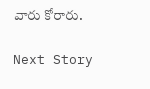వారు కోరారు.

Next Story